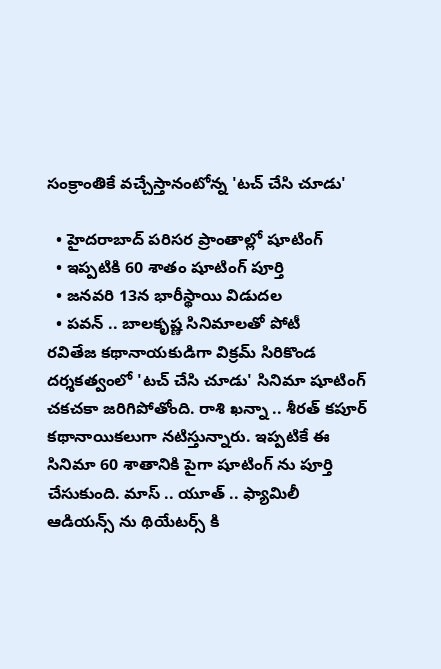సంక్రాంతికే వచ్చేస్తానంటోన్న 'టచ్ చేసి చూడు'

  • హైదరాబాద్ పరిసర ప్రాంతాల్లో షూటింగ్
  • ఇప్పటికి 60 శాతం షూటింగ్ పూర్తి
  • జనవరి 13న భారీస్థాయి విడుదల
  • పవన్ .. బాలకృష్ణ సినిమాలతో పోటీ
రవితేజ కథానాయకుడిగా విక్రమ్ సిరికొండ దర్శకత్వంలో 'టచ్ చేసి చూడు' సినిమా షూటింగ్ చకచకా జరిగిపోతోంది. రాశి ఖన్నా .. శీరత్ కపూర్ కథానాయికలుగా నటిస్తున్నారు. ఇప్పటికే ఈ సినిమా 60 శాతానికి పైగా షూటింగ్ ను పూర్తి చేసుకుంది. మాస్ .. యూత్ .. ఫ్యామిలీ ఆడియన్స్ ను థియేటర్స్ కి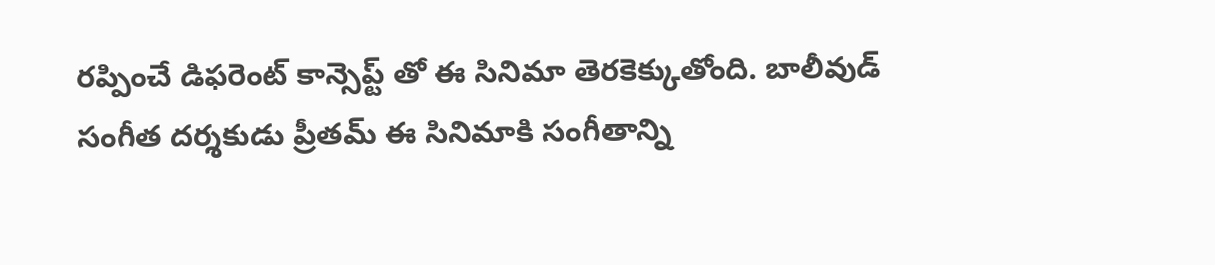రప్పించే డిఫరెంట్ కాన్సెప్ట్ తో ఈ సినిమా తెరకెక్కుతోంది. బాలీవుడ్ సంగీత దర్శకుడు ప్రీతమ్ ఈ సినిమాకి సంగీతాన్ని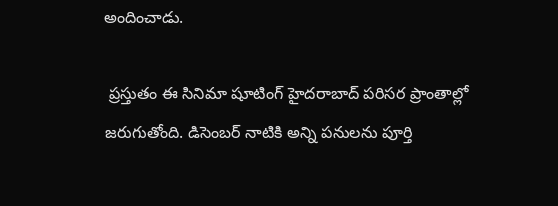అందించాడు.

 ప్రస్తుతం ఈ సినిమా షూటింగ్ హైదరాబాద్ పరిసర ప్రాంతాల్లో జరుగుతోంది. డిసెంబర్ నాటికి అన్ని పనులను పూర్తి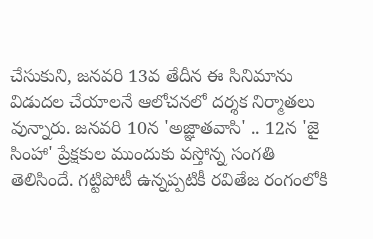చేసుకుని, జనవరి 13వ తేదీన ఈ సినిమాను విడుదల చేయాలనే ఆలోచనలో దర్శక నిర్మాతలు వున్నారు. జనవరి 10న 'అజ్ఞాతవాసి' .. 12న 'జై సింహా' ప్రేక్షకుల ముందుకు వస్తోన్న సంగతి తెలిసిందే. గట్టిపోటీ ఉన్నప్పటికీ రవితేజ రంగంలోకి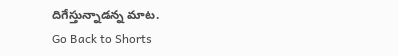దిగేస్తున్నాడన్న మాట.
Go Back to Shorts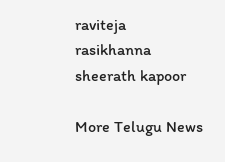raviteja
rasikhanna
sheerath kapoor

More Telugu News